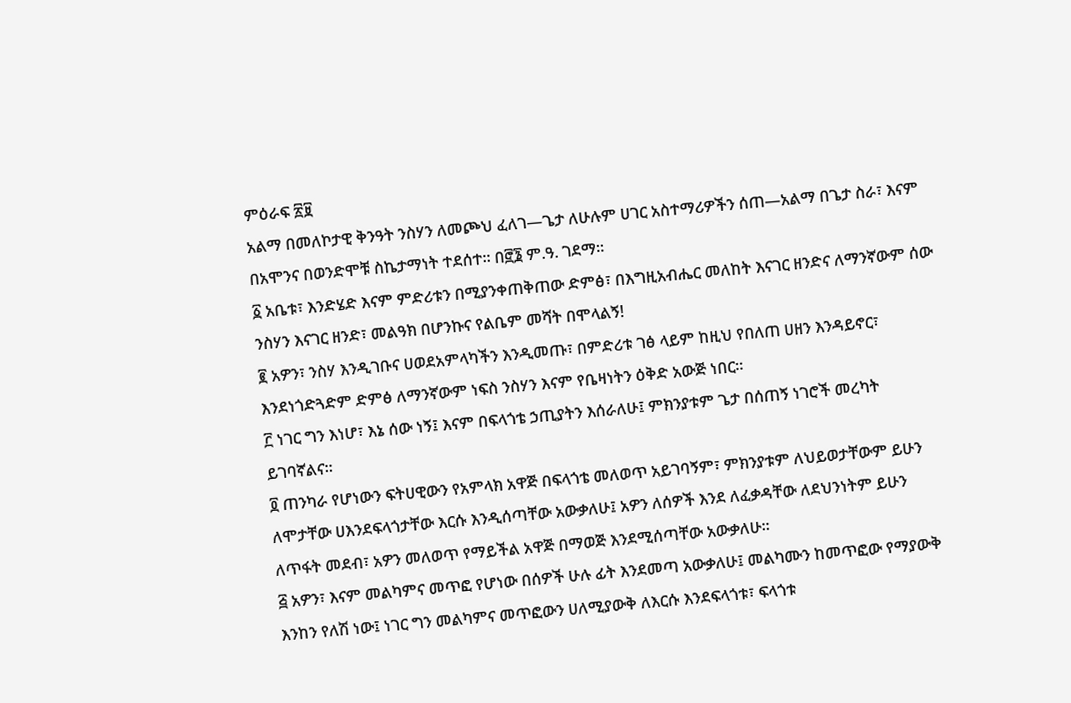ምዕራፍ ፳፱
አልማ በመለኮታዊ ቅንዓት ንስሃን ለመጮህ ፈለገ—ጌታ ለሁሉም ሀገር አስተማሪዎችን ሰጠ—አልማ በጌታ ስራ፣ እናም በአሞንና በወንድሞቹ ስኬታማነት ተደሰተ። በ፸፮ ም.ዓ. ገደማ።
፩ አቤቱ፣ እንድሄድ እናም ምድሪቱን በሚያንቀጠቅጠው ድምፅ፣ በእግዚአብሔር መለከት እናገር ዘንድና ለማንኛውም ሰው ንስሃን እናገር ዘንድ፣ መልዓክ በሆንኩና የልቤም መሻት በሞላልኝ!
፪ አዎን፣ ንስሃ እንዲገቡና ሀወደአምላካችን እንዲመጡ፣ በምድሪቱ ገፅ ላይም ከዚህ የበለጠ ሀዘን እንዳይኖር፣ እንደነጎድጓድም ድምፅ ለማንኛውም ነፍስ ንስሃን እናም የቤዛነትን ዕቅድ አውጅ ነበር።
፫ ነገር ግን እነሆ፣ እኔ ሰው ነኝ፤ እናም በፍላጎቴ ኃጢያትን እሰራለሁ፤ ምክንያቱም ጌታ በሰጠኝ ነገሮች መረካት ይገባኛልና።
፬ ጠንካራ የሆነውን ፍትሀዊውን የአምላክ አዋጅ በፍላጎቴ መለወጥ አይገባኝም፣ ምክንያቱም ለህይወታቸውም ይሁን ለሞታቸው ሀእንደፍላጎታቸው እርሱ እንዲሰጣቸው አውቃለሁ፤ አዎን ለሰዎች እንደ ለፈቃዳቸው ለደህንነትም ይሁን ለጥፋት መደብ፣ አዎን መለወጥ የማይችል አዋጅ በማወጅ እንደሚሰጣቸው አውቃለሁ።
፭ አዎን፣ እናም መልካምና መጥፎ የሆነው በሰዎች ሁሉ ፊት እንደመጣ አውቃለሁ፤ መልካሙን ከመጥፎው የማያውቅ እንከን የለሽ ነው፤ ነገር ግን መልካምና መጥፎውን ሀለሚያውቅ ለእርሱ እንደፍላጎቱ፣ ፍላጎቱ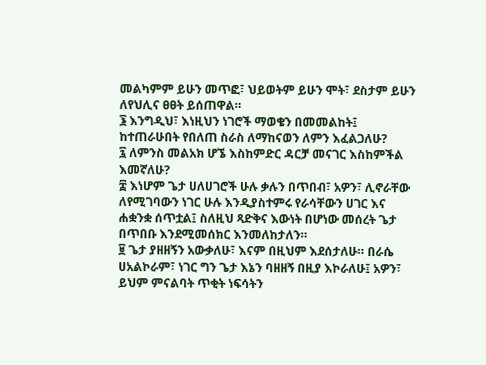መልካምም ይሁን መጥፎ፣ ህይወትም ይሁን ሞት፣ ደስታም ይሁን ለየህሊና ፀፀት ይሰጠዋል።
፮ እንግዲህ፣ እነዚህን ነገሮች ማወቄን በመመልከት፤ ከተጠራሁበት የበለጠ ስራስ ለማከናወን ለምን እፈልጋለሁ?
፯ ለምንስ መልአክ ሆኜ እስከምድር ዳርቻ መናገር እስከምችል እመኛለሁ?
፰ እነሆም ጌታ ሀለሀገሮች ሁሉ ቃሉን በጥበብ፣ አዎን፣ ሊኖራቸው ለየሚገባውን ነገር ሁሉ እንዲያስተምሩ የራሳቸውን ሀገር እና ሐቋንቋ ሰጥቷል፤ ስለዚህ ጻድቅና እውነት በሆነው መሰረት ጌታ በጥበቡ እንደሚመሰክር እንመለከታለን።
፱ ጌታ ያዘዘኝን አውቃለሁ፣ እናም በዚህም እደሰታለሁ። በራሴ ሀአልኮራም፣ ነገር ግን ጌታ እኔን ባዘዘኝ በዚያ እኮራለሁ፤ አዎን፣ ይህም ምናልባት ጥቂት ነፍሳትን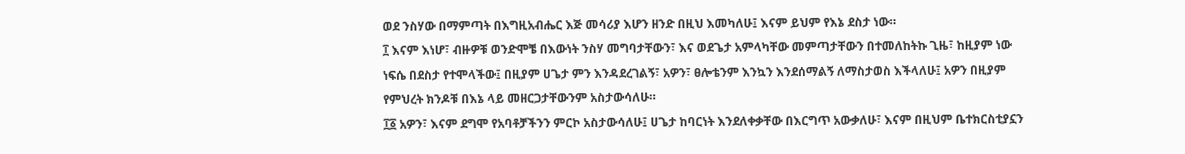ወደ ንስሃው በማምጣት በእግዚአብሔር እጅ መሳሪያ እሆን ዘንድ በዚህ እመካለሁ፤ እናም ይህም የእኔ ደስታ ነው።
፲ እናም እነሆ፣ ብዙዎቹ ወንድሞቼ በእውነት ንስሃ መግባታቸውን፣ እና ወደጌታ አምላካቸው መምጣታቸውን በተመለከትኩ ጊዜ፣ ከዚያም ነው ነፍሴ በደስታ የተሞላችው፤ በዚያም ሀጌታ ምን እንዳደረገልኝ፣ አዎን፣ ፀሎቴንም እንኳን እንደሰማልኝ ለማስታወስ እችላለሁ፤ አዎን በዚያም የምህረት ክንዶቹ በእኔ ላይ መዘርጋታቸውንም አስታውሳለሁ።
፲፩ አዎን፣ እናም ደግሞ የአባቶቻችንን ምርኮ አስታውሳለሁ፤ ሀጌታ ከባርነት እንደለቀቃቸው በእርግጥ አውቃለሁ፣ እናም በዚህም ቤተክርስቲያኗን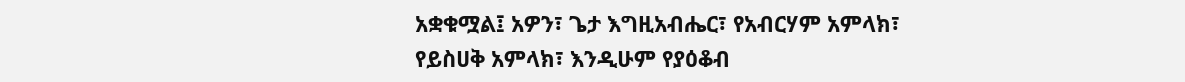አቋቁሟል፤ አዎን፣ ጌታ እግዚአብሔር፣ የአብርሃም አምላክ፣ የይስሀቅ አምላክ፣ እንዲሁም የያዕቆብ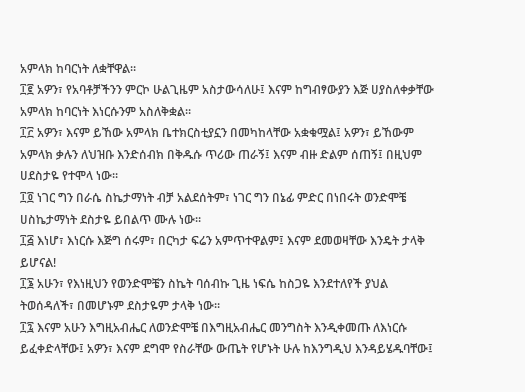አምላክ ከባርነት ለቋቸዋል።
፲፪ አዎን፣ የአባቶቻችንን ምርኮ ሁልጊዜም አስታውሳለሁ፤ እናም ከግብፃውያን እጅ ሀያስለቀቃቸው አምላክ ከባርነት እነርሱንም አስለቅቋል።
፲፫ አዎን፣ እናም ይኸው አምላክ ቤተክርስቲያኗን በመካከላቸው አቋቁሟል፤ አዎን፣ ይኸውም አምላክ ቃሉን ለህዝቡ እንድሰብክ በቅዱሱ ጥሪው ጠራኝ፤ እናም ብዙ ድልም ሰጠኝ፤ በዚህም ሀደስታዬ የተሞላ ነው።
፲፬ ነገር ግን በራሴ ስኬታማነት ብቻ አልደሰትም፣ ነገር ግን በኔፊ ምድር በነበሩት ወንድሞቼ ሀስኬታማነት ደስታዬ ይበልጥ ሙሉ ነው።
፲፭ እነሆ፣ እነርሱ እጅግ ሰሩም፣ በርካታ ፍሬን አምጥተዋልም፤ እናም ደመወዛቸው እንዴት ታላቅ ይሆናል!
፲፮ አሁን፣ የእነዚህን የወንድሞቼን ስኬት ባሰብኩ ጊዜ ነፍሴ ከስጋዬ እንደተለየች ያህል ትወሰዳለች፣ በመሆኑም ደስታዬም ታላቅ ነው።
፲፯ እናም አሁን እግዚአብሔር ለወንድሞቼ በእግዚአብሔር መንግስት እንዲቀመጡ ለእነርሱ ይፈቀድላቸው፤ አዎን፣ እናም ደግሞ የስራቸው ውጤት የሆኑት ሁሉ ከእንግዲህ እንዳይሄዱባቸው፤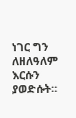ነገር ግን ለዘለዓለም እርሱን ያወድሱት።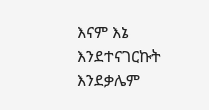እናም እኔ እንደተናገርኩት እንደቃሌም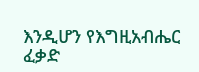እንዲሆን የእግዚአብሔር ፈቃድ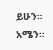ይሁን። አሜን።